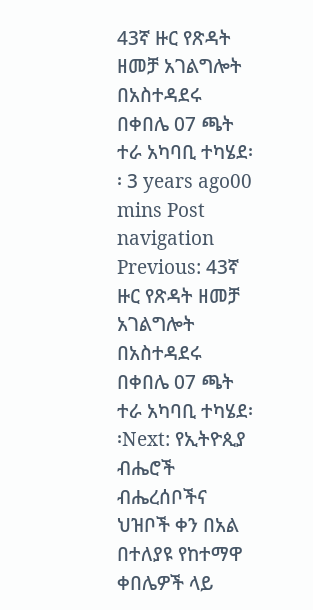43ኛ ዙር የጽዳት ዘመቻ አገልግሎት በአስተዳደሩ በቀበሌ 07 ጫት ተራ አካባቢ ተካሄደ፡፡ 3 years ago00 mins Post navigation Previous: 43ኛ ዙር የጽዳት ዘመቻ አገልግሎት በአስተዳደሩ በቀበሌ 07 ጫት ተራ አካባቢ ተካሄደ፡፡Next: የኢትዮጲያ ብሔሮች ብሔረሰቦችና ህዝቦች ቀን በአል በተለያዩ የከተማዋ ቀበሌዎች ላይ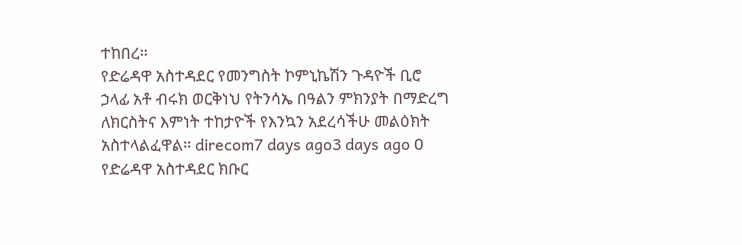ተከበረ።
የድሬዳዋ አስተዳደር የመንግስት ኮምኒኬሽን ጉዳዮች ቢሮ ኃላፊ አቶ ብሩክ ወርቅነህ የትንሳኤ በዓልን ምክንያት በማድረግ ለክርስትና እምነት ተከታዮች የእንኳን አደረሳችሁ መልዕክት አስተላልፈዋል፡፡ direcom7 days ago3 days ago 0
የድሬዳዋ አስተዳደር ክቡር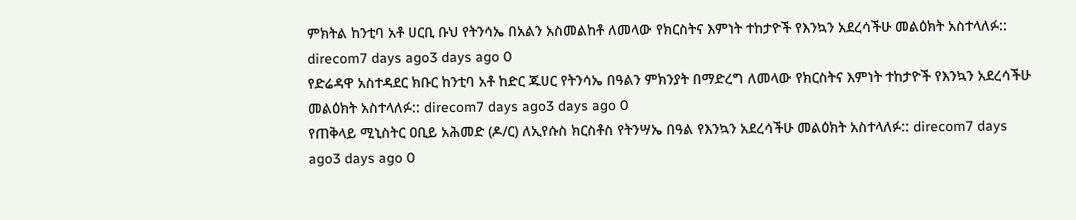ምክትል ከንቲባ አቶ ሀርቢ ቡህ የትንሳኤ በአልን አስመልከቶ ለመላው የክርስትና እምነት ተከታዮች የእንኳን አደረሳችሁ መልዕክት አስተላለፉ:: direcom7 days ago3 days ago 0
የድሬዳዋ አስተዳደር ክቡር ከንቲባ አቶ ከድር ጁሀር የትንሳኤ በዓልን ምክንያት በማድረግ ለመላው የክርስትና እምነት ተከታዮች የእንኳን አደረሳችሁ መልዕክት አስተላለፉ:: direcom7 days ago3 days ago 0
የጠቅላይ ሚኒስትር ዐቢይ አሕመድ (ዶ/ር) ለኢየሱስ ክርስቶስ የትንሣኤ በዓል የእንኳን አደረሳችሁ መልዕክት አስተላለፉ:: direcom7 days ago3 days ago 0